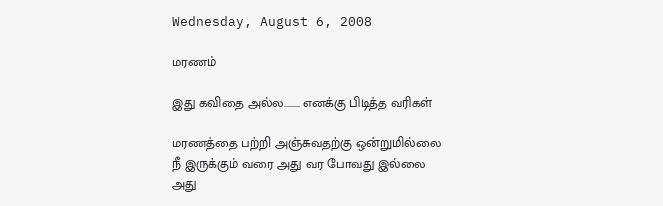Wednesday, August 6, 2008

மரணம்

இது கவிதை அல்ல........ எனக்கு பிடித்த வரிகள்

மரணத்தை பற்றி அஞ்சுவதற்கு ஒன்றுமில்லை
நீ இருக்கும் வரை அது வர போவது இல்லை
அது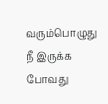வரும்பொழுது நீ இருக்க போவது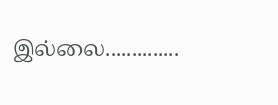இல்லை..............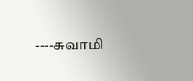----சுவாமி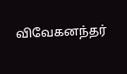விவேகனந்தர்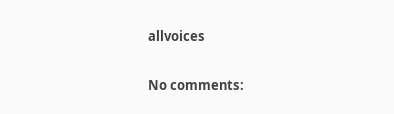allvoices

No comments: